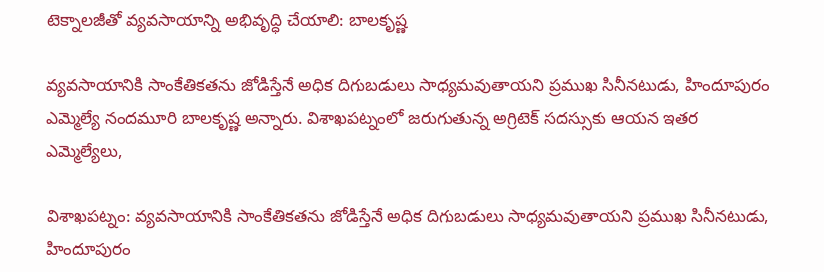టెక్నాలజీతో వ్యవసాయాన్ని అభివృద్ధి చేయాలి: బాలకృష్ణ

వ్యవసాయానికి సాంకేతికతను జోడిస్తేనే అధిక దిగుబడులు సాధ్యమవుతాయని ప్రముఖ సినీనటుడు, హిందూపురం ఎమ్మెల్యే నందమూరి బాలకృష్ణ అన్నారు. విశాఖపట్నంలో జరుగుతున్న అగ్రిటెక్ సదస్సుకు ఆయన ఇతర ఎమ్మెల్యేలు,

విశాఖపట్నం: వ్యవసాయానికి సాంకేతికతను జోడిస్తేనే అధిక దిగుబడులు సాధ్యమవుతాయని ప్రముఖ సినీనటుడు, హిందూపురం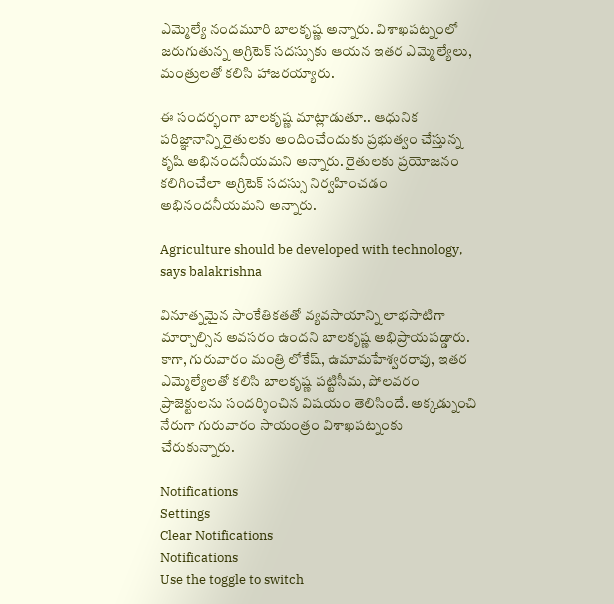ఎమ్మెల్యే నందమూరి బాలకృష్ణ అన్నారు. విశాఖపట్నంలో జరుగుతున్న అగ్రిటెక్ సదస్సుకు ఆయన ఇతర ఎమ్మెల్యేలు, మంత్రులతో కలిసి హాజరయ్యారు.

ఈ సందర్భంగా బాలకృష్ణ మాట్లాడుతూ.. ఆధునిక పరిజ్ఞానాన్ని రైతులకు అందించేందుకు ప్రభుత్వం చేస్తున్న కృషి అభినందనీయమని అన్నారు. రైతులకు ప్రయోజనం కలిగించేలా అగ్రిటెక్ సదస్సు నిర్వహించడం అభినందనీయమని అన్నారు.

Agriculture should be developed with technology, says balakrishna

వినూత్నమైన సాంకేతికతతో వ్యవసాయాన్ని లాభసాటిగా మార్చాల్సిన అవసరం ఉందని బాలకృష్ణ అభిప్రాయపడ్డారు. కాగా, గురువారం మంత్రి లోకేష్, ఉమామహేశ్వరరావు, ఇతర ఎమ్మెల్యేలతో కలిసి బాలకృష్ణ పట్టిసీమ, పోలవరం ప్రాజెక్టులను సందర్శించిన విషయం తెలిసిందే. అక్కడ్నుంచి నేరుగా గురువారం సాయంత్రం విశాఖపట్నంకు చేరుకున్నారు.

Notifications
Settings
Clear Notifications
Notifications
Use the toggle to switch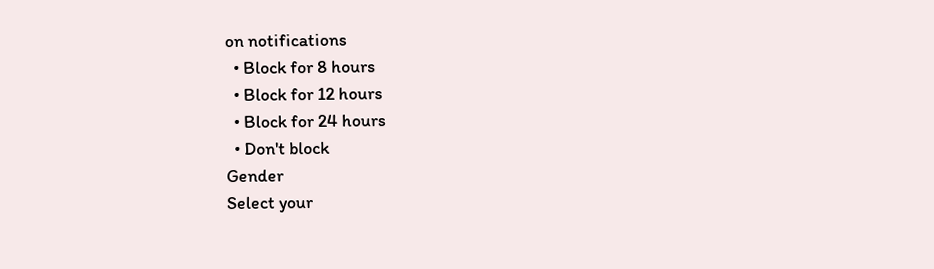on notifications
  • Block for 8 hours
  • Block for 12 hours
  • Block for 24 hours
  • Don't block
Gender
Select your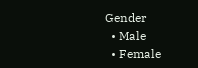Gender
  • Male
  • Female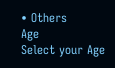• Others
Age
Select your Age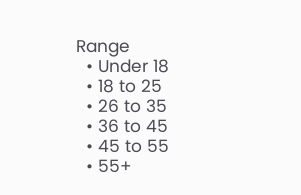Range
  • Under 18
  • 18 to 25
  • 26 to 35
  • 36 to 45
  • 45 to 55
  • 55+